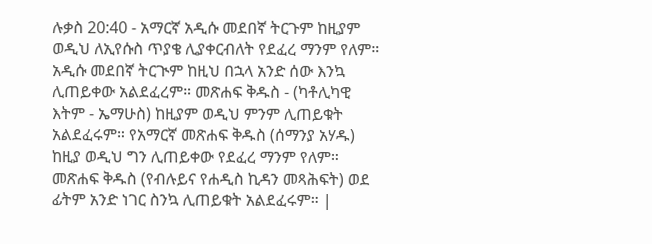ሉቃስ 20:40 - አማርኛ አዲሱ መደበኛ ትርጉም ከዚያም ወዲህ ለኢየሱስ ጥያቄ ሊያቀርብለት የደፈረ ማንም የለም። አዲሱ መደበኛ ትርጒም ከዚህ በኋላ አንድ ሰው እንኳ ሊጠይቀው አልደፈረም። መጽሐፍ ቅዱስ - (ካቶሊካዊ እትም - ኤማሁስ) ከዚያም ወዲህ ምንም ሊጠይቁት አልደፈሩም። የአማርኛ መጽሐፍ ቅዱስ (ሰማንያ አሃዱ) ከዚያ ወዲህ ግን ሊጠይቀው የደፈረ ማንም የለም። መጽሐፍ ቅዱስ (የብሉይና የሐዲስ ኪዳን መጻሕፍት) ወደ ፊትም አንድ ነገር ስንኳ ሊጠይቁት አልደፈሩም። |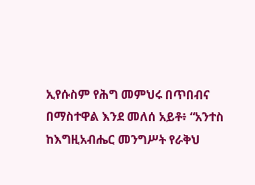ኢየሱስም የሕግ መምህሩ በጥበብና በማስተዋል እንደ መለሰ አይቶ፥ “አንተስ ከእግዚአብሔር መንግሥት የራቅህ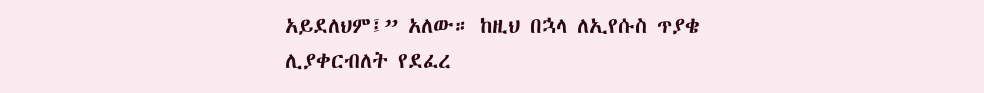አይደለህም፤” አለው። ከዚህ በኋላ ለኢየሱስ ጥያቄ ሊያቀርብለት የደፈረ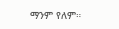ማንም የለም።